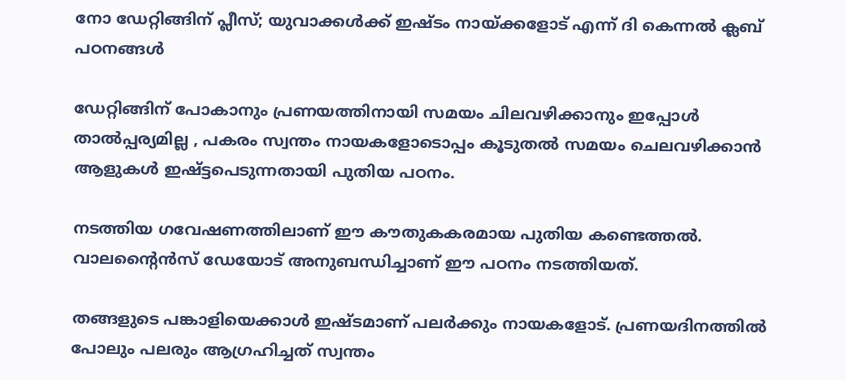നോ ഡേറ്റിങ്ങിന് പ്ലീസ്; യുവാക്കൾക്ക് ഇഷ്ടം നായ്ക്കളോട് എന്ന് ദി കെന്നൽ ക്ലബ് പഠനങ്ങൾ

ഡേറ്റിങ്ങിന് പോകാനും പ്രണയത്തിനായി സമയം ചിലവഴിക്കാനും ഇപ്പോൾ താൽപ്പര്യമില്ല , പകരം സ്വന്തം നായകളോടൊപ്പം കൂടുതൽ സമയം ചെലവഴിക്കാൻ ആളുകൾ ഇഷ്ട്ടപെടുന്നതായി പുതിയ പഠനം.

നടത്തിയ ഗവേഷണത്തിലാണ് ഈ കൗതുകകരമായ പുതിയ കണ്ടെത്തൽ. വാലന്‍റൈൻസ് ഡേയോട് അനുബന്ധിച്ചാണ് ഈ പഠനം നടത്തിയത്.

തങ്ങളുടെ പങ്കാളിയെക്കാൾ ഇഷ്ടമാണ് പലർക്കും നായകളോട്. പ്രണയദിനത്തിൽ പോലും പലരും ആഗ്രഹിച്ചത് സ്വന്തം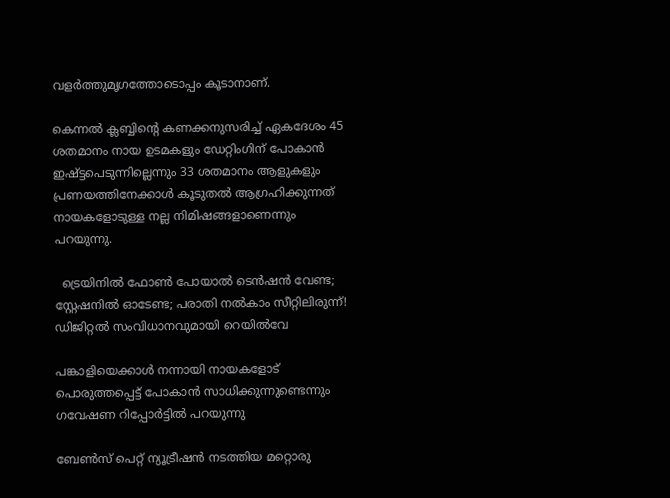വളർത്തുമൃഗത്തോടൊപ്പം കൂടാനാണ്.

കെന്നൽ ക്ലബ്ബിന്റെ കണക്കനുസരിച്ച് ഏകദേശം 45 ശതമാനം നായ ഉടമകളും ഡേറ്റിംഗിന് പോകാൻ ഇഷ്ട്ടപെടുന്നില്ലെന്നും 33 ശതമാനം ആളുകളും പ്രണയത്തിനേക്കാൾ കൂടുതൽ ആഗ്രഹിക്കുന്നത് നായകളോടുള്ള നല്ല നിമിഷങ്ങളാണെന്നും പറയുന്നു.

  ട്രെയിനിൽ ഫോൺ പോയാൽ ടെൻഷൻ വേണ്ട; സ്റ്റേഷനിൽ ഓടേണ്ട; പരാതി നൽകാം സീറ്റിലിരുന്ന്! ഡിജിറ്റൽ സംവിധാനവുമായി റെയിൽവേ

പങ്കാളിയെക്കാൾ നന്നായി നായകളോട് പൊരുത്തപ്പെട്ട് പോകാൻ സാധിക്കുന്നുണ്ടെന്നും ഗവേഷണ റിപ്പോർട്ടിൽ പറയുന്നു

ബേൺസ് പെറ്റ് ന്യൂട്രീഷൻ നടത്തിയ മറ്റൊരു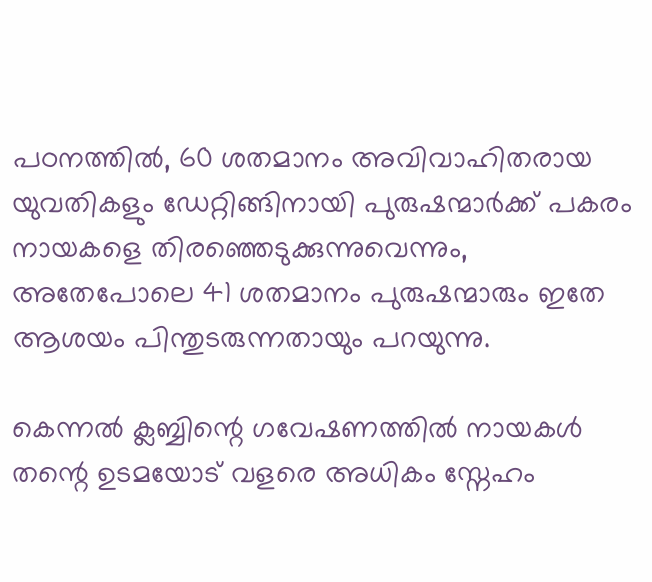പഠനത്തിൽ, 60 ശതമാനം അവിവാഹിതരായ യുവതികളും ഡേറ്റിങ്ങിനായി പുരുഷന്മാർക്ക് പകരം നായകളെ തിരഞ്ഞെടുക്കുന്നുവെന്നും, അതേപോലെ 41 ശതമാനം പുരുഷന്മാരും ഇതേ ആശയം പിന്തുടരുന്നതായും പറയുന്നു.

കെന്നൽ ക്ലബ്ബിന്റെ ഗവേഷണത്തിൽ നായകൾ തന്റെ ഉടമയോട് വളരെ അധികം സ്നേഹം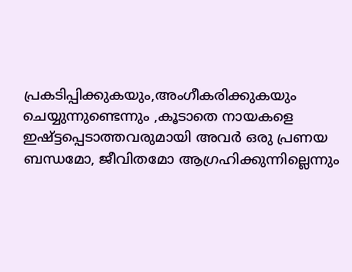പ്രകടിപ്പിക്കുകയും,അംഗീകരിക്കുകയും ചെയ്യുന്നുണ്ടെന്നും ,കൂടാതെ നായകളെ ഇഷ്ട്ടപ്പെടാത്തവരുമായി അവർ ഒരു പ്രണയ ബന്ധമോ, ജീവിതമോ ആഗ്രഹിക്കുന്നില്ലെന്നും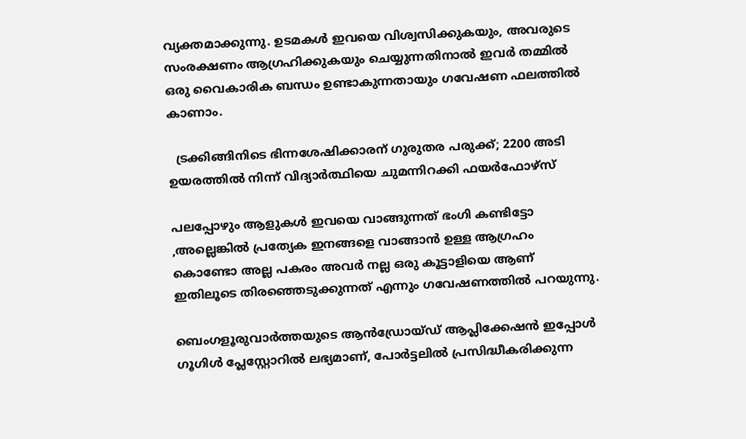വ്യക്തമാക്കുന്നു. ഉടമകൾ ഇവയെ വിശ്വസിക്കുകയും, അവരുടെ സംരക്ഷണം ആഗ്രഹിക്കുകയും ചെയ്യുന്നതിനാൽ ഇവർ തമ്മിൽ ഒരു വൈകാരിക ബന്ധം ഉണ്ടാകുന്നതായും ഗവേഷണ ഫലത്തിൽ കാണാം.

  ട്രക്കിങ്ങിനിടെ ഭിന്നശേഷിക്കാരന് ഗുരുതര പരുക്ക്; 2200 അടി ഉയരത്തിൽ നിന്ന് വിദ്യാർത്ഥിയെ ചുമന്നിറക്കി ഫയർഫോഴ്സ്

പലപ്പോഴും ആളുകൾ ഇവയെ വാങ്ങുന്നത് ഭംഗി കണ്ടിട്ടോ ,അല്ലെങ്കിൽ പ്രത്യേക ഇനങ്ങളെ വാങ്ങാൻ ഉള്ള ആഗ്രഹം കൊണ്ടോ അല്ല പകരം അവർ നല്ല ഒരു കൂട്ടാളിയെ ആണ് ഇതിലൂടെ തിരഞ്ഞെടുക്കുന്നത് എന്നും ഗവേഷണത്തിൽ പറയുന്നു.

ബെംഗളൂരുവാർത്തയുടെ ആൻഡ്രോയ്ഡ് ആപ്ലിക്കേഷൻ ഇപ്പോൾ ഗൂഗിൾ പ്ലേസ്റ്റോറിൽ ലഭ്യമാണ്, പോർട്ടലിൽ പ്രസിദ്ധീകരിക്കുന്ന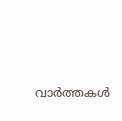വാർത്തകൾ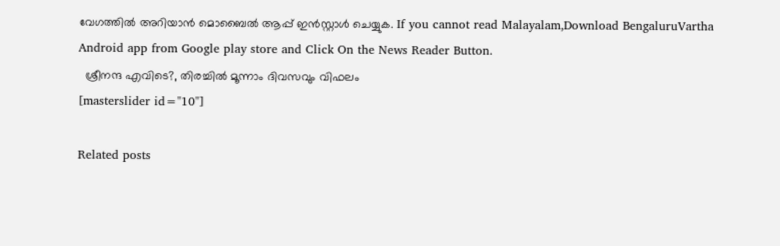വേഗത്തിൽ അറിയാൻ മൊബൈൽ ആപ്പ് ഇൻസ്റ്റാൾ ചെയ്യുക. If you cannot read Malayalam,Download BengaluruVartha Android app from Google play store and Click On the News Reader Button.
  ശ്രീനന്ദ എവിടെ?, തിരച്ചിൽ മൂന്നാം ദിവസവും വിഫലം
[masterslider id="10"]

Related posts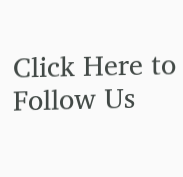Click Here to Follow Us